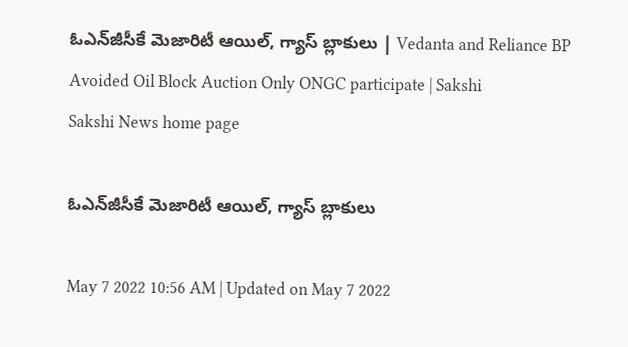ఓఎన్‌జీసీకే మెజారిటీ ఆయిల్, గ్యాస్‌ బ్లాకులు | Vedanta and Reliance BP Avoided Oil Block Auction Only ONGC participate | Sakshi
Sakshi News home page

ఓఎన్‌జీసీకే మెజారిటీ ఆయిల్, గ్యాస్‌ బ్లాకులు

May 7 2022 10:56 AM | Updated on May 7 2022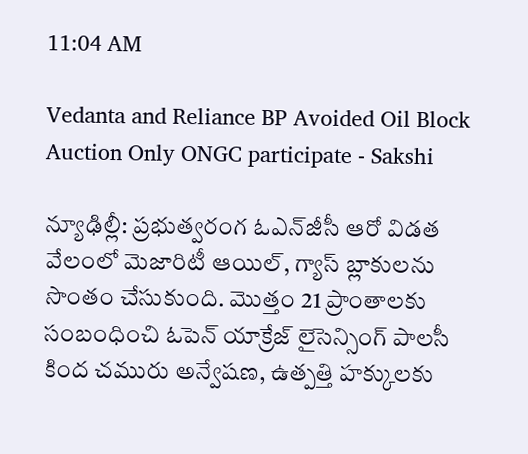11:04 AM

Vedanta and Reliance BP Avoided Oil Block Auction Only ONGC participate - Sakshi

న్యూఢిల్లీ: ప్రభుత్వరంగ ఓఎన్‌జీసీ ఆరో విడత వేలంలో మెజారిటీ ఆయిల్, గ్యాస్‌ బ్లాకులను సొంతం చేసుకుంది. మొత్తం 21 ప్రాంతాలకు సంబంధించి ఓపెన్‌ యాక్రేజ్‌ లైసెన్సింగ్‌ పాలసీ కింద చమురు అన్వేషణ, ఉత్పత్తి హక్కులకు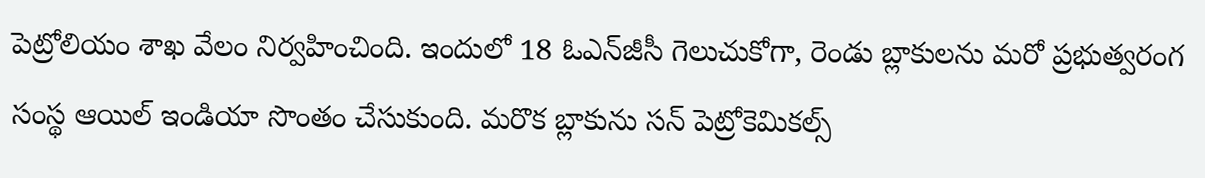పెట్రోలియం శాఖ వేలం నిర్వహించింది. ఇందులో 18 ఓఎన్‌జీసీ గెలుచుకోగా, రెండు బ్లాకులను మరో ప్రభుత్వరంగ సంస్థ ఆయిల్‌ ఇండియా సొంతం చేసుకుంది. మరొక బ్లాకును సన్‌ పెట్రోకెమికల్స్‌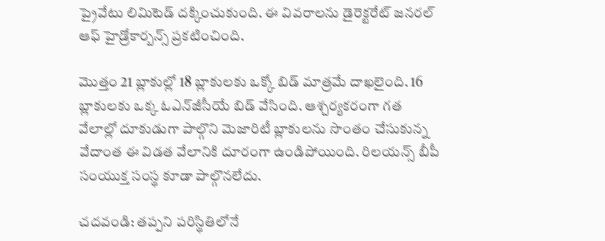ప్రైవేటు లిమిటెడ్‌ దక్కించుకుంది. ఈ వివరాలను డైరెక్టరేట్‌ జనరల్‌ ఆఫ్‌ హైడ్రోకార్బన్స్‌ ప్రకటించింది.

మొత్తం 21 బ్లాకుల్లో 18 బ్లాకులకు ఒక్కో బిడ్‌ మాత్రమే దాఖలైంది. 16 బ్లాకులకు ఒక్క ఓఎన్‌జీసీయే బిడ్‌ వేసింది. ఆశ్చర్యకరంగా గత వేలాల్లో దూకుడుగా పాల్గొని మెజారిటీ బ్లాకులను సొంతం చేసుకున్న వేదాంత ఈ విడత వేలానికి దూరంగా ఉండిపోయింది. రిలయన్స్‌ బీపీ సంయుక్త సంస్థ కూడా పాల్గొనలేదు.

చదవండి: తప్పని పరిస్థితిలోనే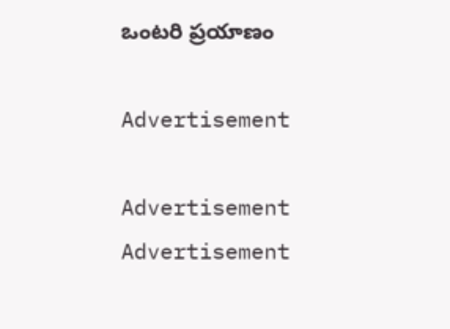ఒంటరి ప్రయాణం

Advertisement

Advertisement
Advertisement